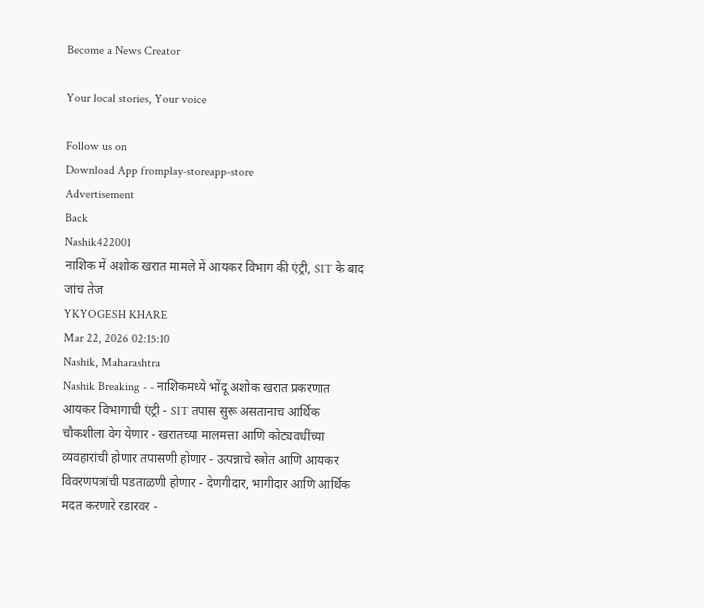Become a News Creator

Your local stories, Your voice

Follow us on
Download App fromplay-storeapp-store
Advertisement
Back
Nashik422001
नाशिक में अशोक खरात मामले में आयकर विभाग की एंट्री, SIT के बाद जांच तेज
YKYOGESH KHARE
Mar 22, 2026 02:15:10
Nashik, Maharashtra
Nashik Breaking - - नाशिकमध्ये भोंदू अशोक खरात प्रकरणात आयकर विभागाची एंट्री - SIT तपास सुरू असतानाच आर्थिक चौकशीला वेग येणार - खरातच्या मालमत्ता आणि कोट्यवधींच्या व्यवहारांची होणार तपासणी होणार - उत्पन्नाचे स्त्रोत आणि आयकर विवरणपत्रांची पडताळणी होणार - देणगीदार, भागीदार आणि आर्थिक मदत करणारे रडारवर -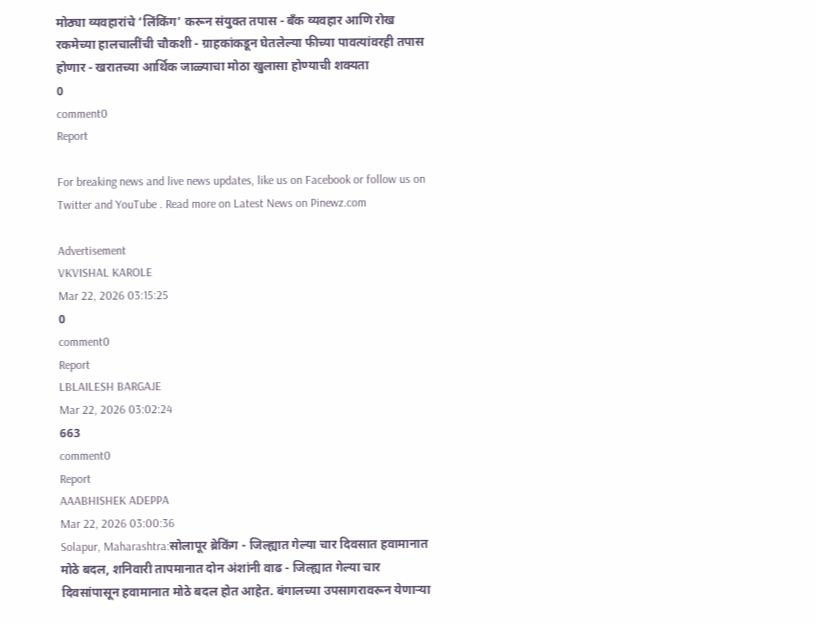मोठ्या व्यवहारांचे ‘लिंकिंग’ करून संयुक्त तपास - बँक व्यवहार आणि रोख रकमेच्या हालचालींची चौकशी - ग्राहकांकडून घेतलेल्या फीच्या पावत्यांवरही तपास होणार - खरातच्या आर्थिक जाळ्याचा मोठा खुलासा होण्याची शक्यता
0
comment0
Report

For breaking news and live news updates, like us on Facebook or follow us on Twitter and YouTube . Read more on Latest News on Pinewz.com

Advertisement
VKVISHAL KAROLE
Mar 22, 2026 03:15:25
0
comment0
Report
LBLAILESH BARGAJE
Mar 22, 2026 03:02:24
663
comment0
Report
AAABHISHEK ADEPPA
Mar 22, 2026 03:00:36
Solapur, Maharashtra:सोलापूर ब्रेकिंग - जिल्ह्यात गेल्या चार दिवसात हवामानात मोठे बदल, शनिवारी तापमानात दोन अंशांनी वाढ - जिल्ह्यात गेल्या चार दिवसांपासून हवामानात मोठे बदल होत आहेत. बंगालच्या उपसागरावरून येणाऱ्या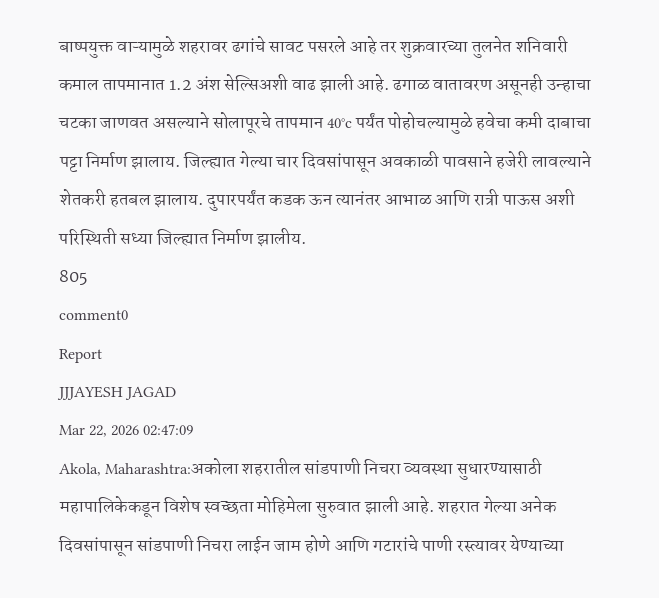बाष्पयुक्त वाऱ्यामुळे शहरावर ढगांचे सावट पसरले आहे तर शुक्रवारच्या तुलनेत शनिवारी कमाल तापमानात 1.2 अंश सेल्सिअशी वाढ झाली आहे. ढगाळ वातावरण असूनही उन्हाचा चटका जाणवत असल्याने सोलापूरचे तापमान 40°c पर्यंत पोहोचल्यामुळे हवेचा कमी दाबाचा पट्टा निर्माण झालाय. जिल्ह्यात गेल्या चार दिवसांपासून अवकाळी पावसाने हजेरी लावल्याने शेतकरी हतबल झालाय. दुपारपर्यंत कडक ऊन त्यानंतर आभाळ आणि रात्री पाऊस अशी परिस्थिती सध्या जिल्ह्यात निर्माण झालीय.
805
comment0
Report
JJJAYESH JAGAD
Mar 22, 2026 02:47:09
Akola, Maharashtra:अकोला शहरातील सांडपाणी निचरा व्यवस्था सुधारण्यासाठी महापालिकेकडून विशेष स्वच्छता मोहिमेला सुरुवात झाली आहे. शहरात गेल्या अनेक दिवसांपासून सांडपाणी निचरा लाईन जाम होणे आणि गटारांचे पाणी रस्त्यावर येण्याच्या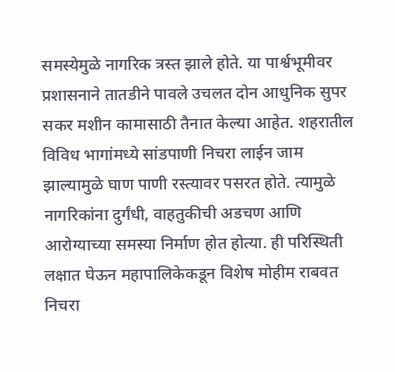समस्येमुळे नागरिक त्रस्त झाले होते. या पार्श्वभूमीवर प्रशासनाने तातडीने पावले उचलत दोन आधुनिक सुपर सकर मशीन कामासाठी तैनात केल्या आहेत. शहरातील विविध भागांमध्ये सांडपाणी निचरा लाईन जाम झाल्यामुळे घाण पाणी रस्त्यावर पसरत होते. त्यामुळे नागरिकांना दुर्गंधी, वाहतुकीची अडचण आणि आरोग्याच्या समस्या निर्माण होत होत्या. ही परिस्थिती लक्षात घेऊन महापालिकेकडून विशेष मोहीम राबवत निचरा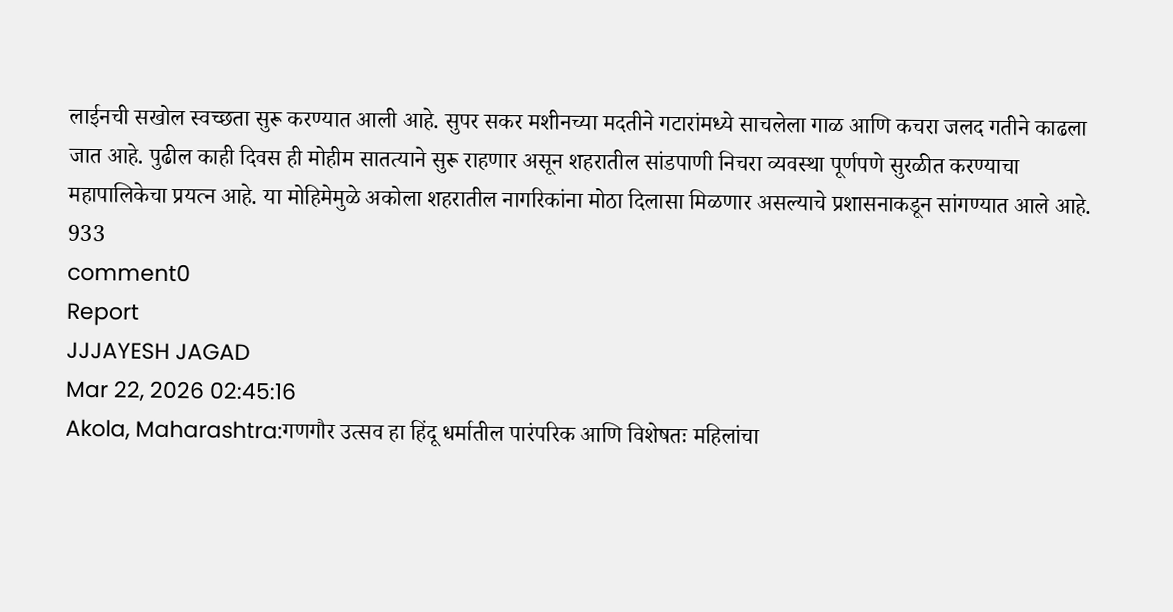लाईनची सखोल स्वच्छता सुरू करण्यात आली आहे. सुपर सकर मशीनच्या मदतीने गटारांमध्ये साचलेला गाळ आणि कचरा जलद गतीने काढला जात आहे. पुढील काही दिवस ही मोहीम सातत्याने सुरू राहणार असून शहरातील सांडपाणी निचरा व्यवस्था पूर्णपणे सुरळीत करण्याचा महापालिकेचा प्रयत्न आहे. या मोहिमेमुळे अकोला शहरातील नागरिकांना मोठा दिलासा मिळणार असल्याचे प्रशासनाकडून सांगण्यात आले आहे.
933
comment0
Report
JJJAYESH JAGAD
Mar 22, 2026 02:45:16
Akola, Maharashtra:गणगौर उत्सव हा हिंदू धर्मातील पारंपरिक आणि विशेषतः महिलांचा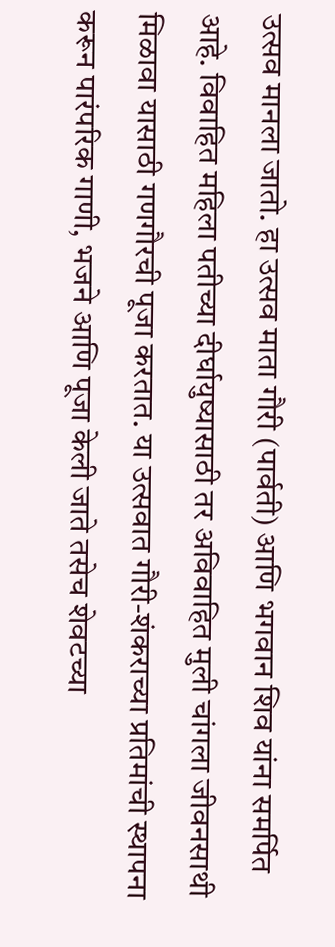उत्सव मानला जातो. हा उत्सव माता गौरी (पार्वती) आणि भगवान शिव यांना समर्पित आहे. विवाहित महिला पतीच्या दीर्घायुष्यासाठी तर अविवाहित मुली चांगला जीवनसाथी मिळावा यासाठी गणगौरची पूजा करतात. या उत्सवात गौरी-शंकराच्या प्रतिमांची स्थापना करून पारंपरिक गाणी, भजने आणि पूजा केली जाते तसेच शेवटच्या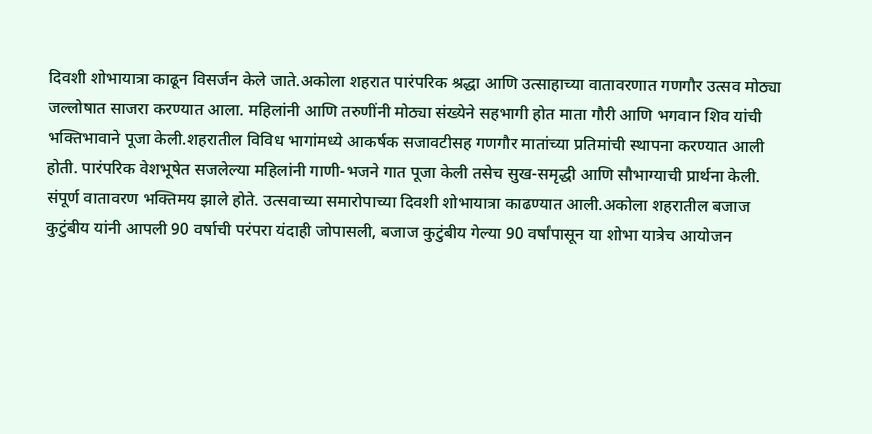दिवशी शोभायात्रा काढून विसर्जन केले जाते.अकोला शहरात पारंपरिक श्रद्धा आणि उत्साहाच्या वातावरणात गणगौर उत्सव मोठ्या जल्लोषात साजरा करण्यात आला. महिलांनी आणि तरुणींनी मोठ्या संख्येने सहभागी होत माता गौरी आणि भगवान शिव यांची भक्तिभावाने पूजा केली.शहरातील विविध भागांमध्ये आकर्षक सजावटीसह गणगौर मातांच्या प्रतिमांची स्थापना करण्यात आली होती. पारंपरिक वेशभूषेत सजलेल्या महिलांनी गाणी-भजने गात पूजा केली तसेच सुख-समृद्धी आणि सौभाग्याची प्रार्थना केली. संपूर्ण वातावरण भक्तिमय झाले होते. उत्सवाच्या समारोपाच्या दिवशी शोभायात्रा काढण्यात आली.अकोला शहरातील बजाज कुटुंबीय यांनी आपली 90 वर्षाची परंपरा यंदाही जोपासली, बजाज कुटुंबीय गेल्या 90 वर्षांपासून या शोभा यात्रेच आयोजन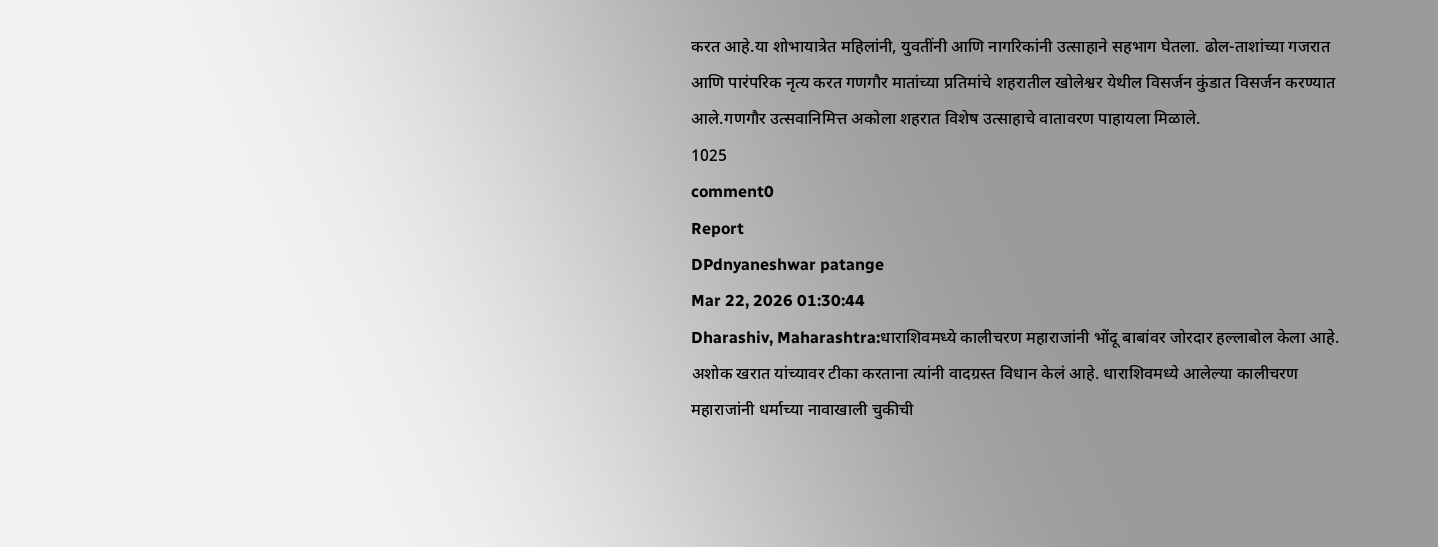करत आहे.या शोभायात्रेत महिलांनी, युवतींनी आणि नागरिकांनी उत्साहाने सहभाग घेतला. ढोल-ताशांच्या गजरात आणि पारंपरिक नृत्य करत गणगौर मातांच्या प्रतिमांचे शहरातील खोलेश्वर येथील विसर्जन कुंडात विसर्जन करण्यात आले.गणगौर उत्सवानिमित्त अकोला शहरात विशेष उत्साहाचे वातावरण पाहायला मिळाले.
1025
comment0
Report
DPdnyaneshwar patange
Mar 22, 2026 01:30:44
Dharashiv, Maharashtra:धाराशिवमध्ये कालीचरण महाराजांनी भोंदू बाबांवर जोरदार हल्लाबोल केला आहे. अशोक खरात यांच्यावर टीका करताना त्यांनी वादग्रस्त विधान केलं आहे. धाराशिवमध्ये आलेल्या कालीचरण महाराजांनी धर्माच्या नावाखाली चुकीची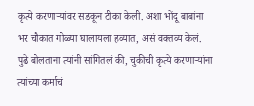कृत्ये करणाऱ्यांवर सडकून टीका केली. अशा भोंदू बाबांना भर चौकात गोळ्या घालायला हव्यात, असं वक्तव्य केलं. पुढे बोलताना त्यांनी सांगितलं की, चुकीची कृत्ये करणाऱ्यांना त्यांच्या कर्माचं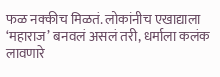फळ नक्कीच मिळतं. लोकांनीच एखाद्याला ‘महाराज’ बनवलं असलं तरी, धर्माला कलंक लावणारे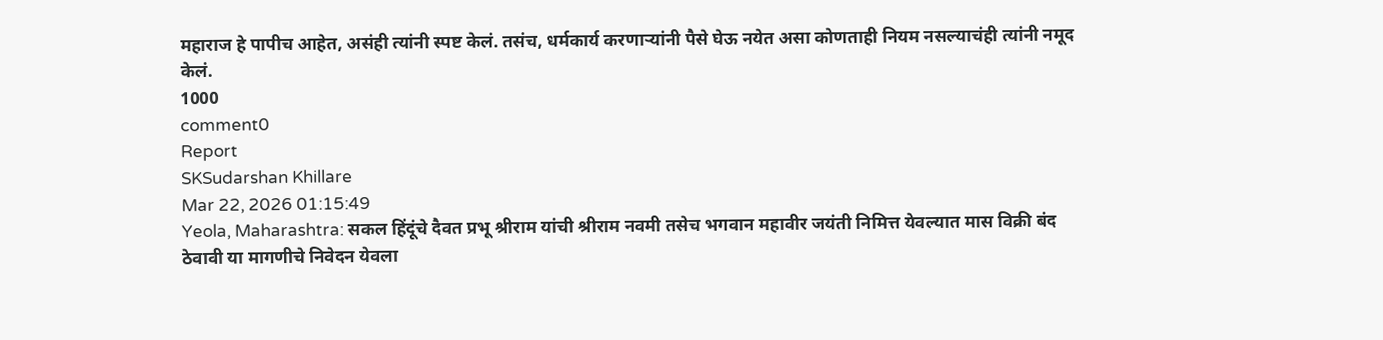महाराज हे पापीच आहेत, असंही त्यांनी स्पष्ट केलं. तसंच, धर्मकार्य करणाऱ्यांनी पैसे घेऊ नयेत असा कोणताही नियम नसल्याचंही त्यांनी नमूद केलं.
1000
comment0
Report
SKSudarshan Khillare
Mar 22, 2026 01:15:49
Yeola, Maharashtra: सकल हिंदूंचे दैवत प्रभू श्रीराम यांची श्रीराम नवमी तसेच भगवान महावीर जयंती निमित्त येवल्यात मास विक्री बंद ठेवावी या मागणीचे निवेदन येवला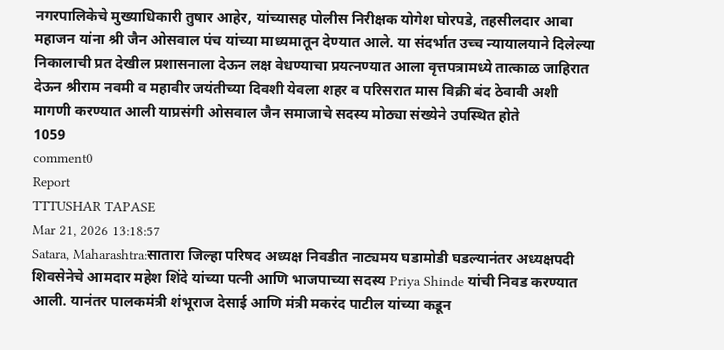नगरपालिकेचे मुख्याधिकारी तुषार आहेर, यांच्यासह पोलीस निरीक्षक योगेश घोरपडे, तहसीलदार आबा महाजन यांना श्री जैन ओसवाल पंच यांच्या माध्यमातून देण्यात आले. या संदर्भात उच्च न्यायालयाने दिलेल्या निकालाची प्रत देखील प्रशासनाला देऊन लक्ष वेधण्याचा प्रयत्नण्यात आला वृत्तपत्रामध्ये तात्काळ जाहिरात देऊन श्रीराम नवमी व महावीर जयंतीच्या दिवशी येवला शहर व परिसरात मास विक्री बंद ठेवावी अशी मागणी करण्यात आली याप्रसंगी ओसवाल जैन समाजाचे सदस्य मोठ्या संख्येने उपस्थित होते
1059
comment0
Report
TTTUSHAR TAPASE
Mar 21, 2026 13:18:57
Satara, Maharashtra:सातारा जिल्हा परिषद अध्यक्ष निवडीत नाट्यमय घडामोडी घडल्यानंतर अध्यक्षपदी शिवसेनेचे आमदार महेश शिंदे यांच्या पत्नी आणि भाजपाच्या सदस्य Priya Shinde यांची निवड करण्यात आली. यानंतर पालकमंत्री शंभूराज देसाई आणि मंत्री मकरंद पाटील यांच्या कडून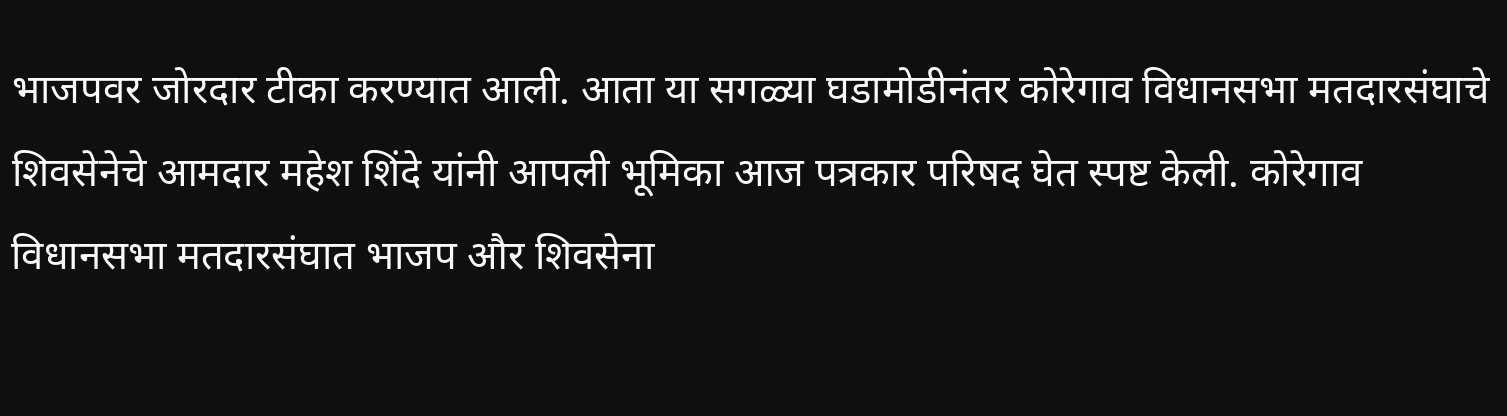भाजपवर जोरदार टीका करण्यात आली. आता या सगळ्या घडामोडीनंतर कोरेगाव विधानसभा मतदारसंघाचे शिवसेनेचे आमदार महेश शिंदे यांनी आपली भूमिका आज पत्रकार परिषद घेत स्पष्ट केली. कोरेगाव विधानसभा मतदारसंघात भाजप और शिवसेना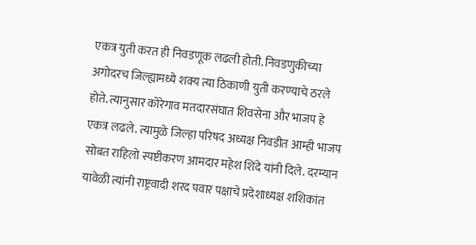एकत्र युती करत ही निवडणूक लढली होती. निवडणुकीच्या अगोदरच जिल्ह्यामध्ये शक्य त्या ठिकाणी युती करण्याचे ठरले होते. त्यानुसार कोरेगाव मतदारसंघात शिवसेना और भाजप हे एकत्र लढले. त्यामुळे जिल्हा परिषद अध्यक्ष निवडीत आम्ही भाजप सोबत राहिलो स्पष्टीकरण आमदार महेश शिंदे यांनी दिले. दरम्यान यावेळी त्यांनी राष्ट्रवादी शरद पवार पक्षाचे प्रदेशाध्यक्ष शशिकांत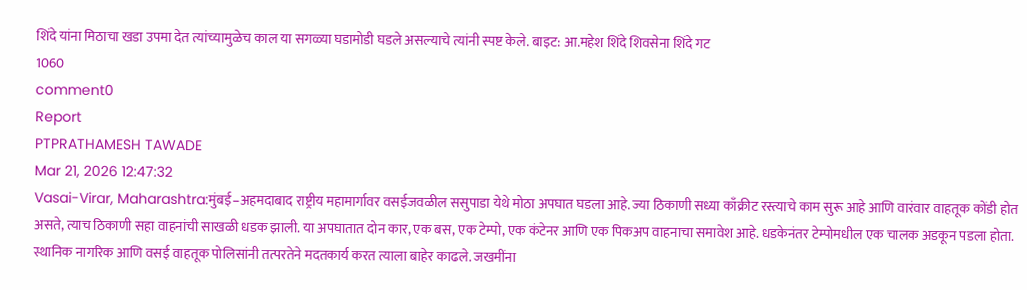शिंदे यांना मिठाचा खडा उपमा देत त्यांच्यामुळेच काल या सगळ्या घडामोडी घडले असल्याचे त्यांनी स्पष्ट केले. बाइट: आ.महेश शिंदे शिवसेना शिंदे गट
1060
comment0
Report
PTPRATHAMESH TAWADE
Mar 21, 2026 12:47:32
Vasai-Virar, Maharashtra:मुंबई–अहमदाबाद राष्ट्रीय महामार्गावर वसईजवळील ससुपाडा येथे मोठा अपघात घडला आहे. ज्या ठिकाणी सध्या काँक्रीट रस्त्याचे काम सुरू आहे आणि वारंवार वाहतूक कोंडी होत असते, त्याच ठिकाणी सहा वाहनांची साखळी धडक झाली. या अपघातात दोन कार, एक बस, एक टेम्पो, एक कंटेनर आणि एक पिकअप वाहनाचा समावेश आहे. धडकेनंतर टेम्पोमधील एक चालक अडकून पडला होता. स्थानिक नागरिक आणि वसई वाहतूक पोलिसांनी तत्परतेने मदतकार्य करत त्याला बाहेर काढले. जखमींना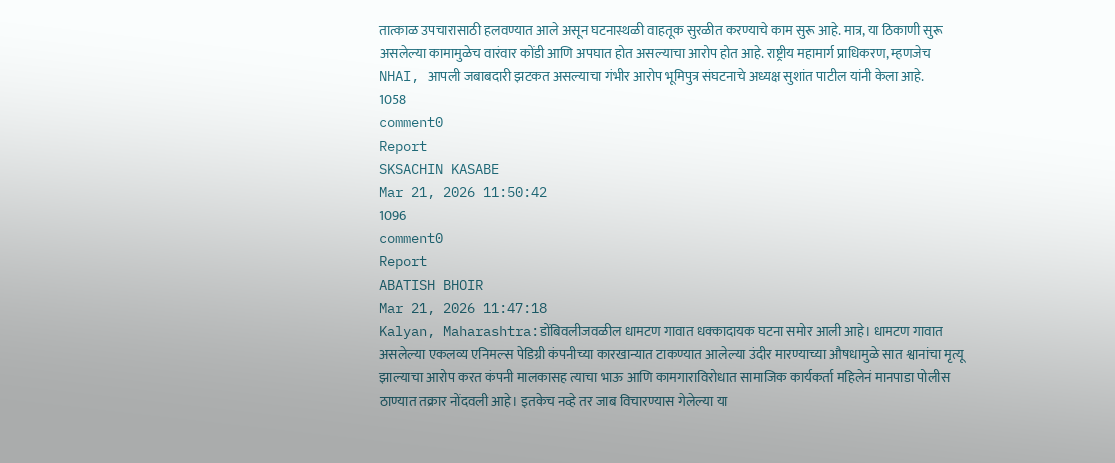तात्काळ उपचारासाठी हलवण्यात आले असून घटनास्थळी वाहतूक सुरळीत करण्याचे काम सुरू आहे. मात्र, या ठिकाणी सुरू असलेल्या कामामुळेच वारंवार कोंडी आणि अपघात होत असल्याचा आरोप होत आहे. राष्ट्रीय महामार्ग प्राधिकरण, म्हणजेच NHAI, आपली जबाबदारी झटकत असल्याचा गंभीर आरोप भूमिपुत्र संघटनाचे अध्यक्ष सुशांत पाटील यांनी केला आहे.
1058
comment0
Report
SKSACHIN KASABE
Mar 21, 2026 11:50:42
1096
comment0
Report
ABATISH BHOIR
Mar 21, 2026 11:47:18
Kalyan, Maharashtra:डोंबिवलीजवळील धामटण गावात धक्कादायक घटना समोर आली आहे। धामटण गावात असलेल्या एकलव्य एनिमल्स पेडिग्री कंपनीच्या कारखान्यात टाकण्यात आलेल्या उंदीर मारण्याच्या औषधामुळे सात श्वानांचा मृत्यू झाल्याचा आरोप करत कंपनी मालकासह त्याचा भाऊ आणि कामगाराविरोधात सामाजिक कार्यकर्ता महिलेनं मानपाडा पोलीस ठाण्यात तक्रार नोंदवली आहे। इतकेच नव्हे तर जाब विचारण्यास गेलेल्या या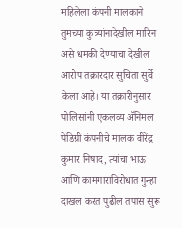महिलेला कंपनी मालकाने तुमच्या कुत्र्यांनादेखील मारिन असे धमकी देण्याचा देखील आरोप तक्रारदार सुचिता सुर्वे केला आहे। या तक्रारीनुसार पोलिसांनी एकलव्य ॲनिमल पेडिग्री कंपनीचे मालक वीरेंद्र कुमार निषाद, त्यांचा भाऊ आणि कामगाराविरोधात गुन्हा दाखल करत पुढील तपास सुरू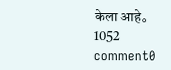केला आहे。
1052
comment0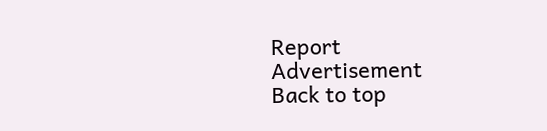Report
Advertisement
Back to top